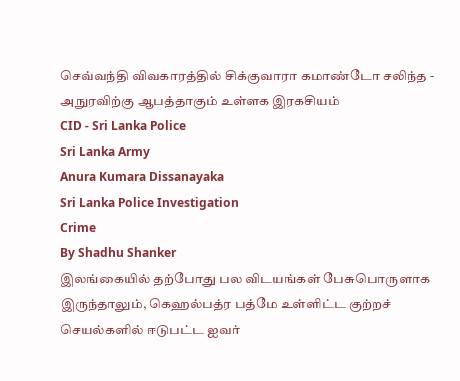செவ்வந்தி விவகாரத்தில் சிக்குவாரா கமாண்டோ சலிந்த - அநுரவிற்கு ஆபத்தாகும் உள்ளக இரகசியம்
CID - Sri Lanka Police
Sri Lanka Army
Anura Kumara Dissanayaka
Sri Lanka Police Investigation
Crime
By Shadhu Shanker
இலங்கையில் தற்போது பல விடயங்கள் பேசுபொருளாக இருந்தாலும், கெஹல்பத்ர பத்மே உள்ளிட்ட குற்றச் செயல்களில் ஈடுபட்ட ஐவர்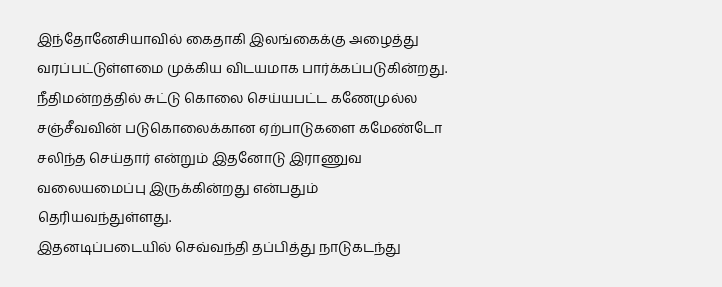இந்தோனேசியாவில் கைதாகி இலங்கைக்கு அழைத்து வரப்பட்டுள்ளமை முக்கிய விடயமாக பார்க்கப்படுகின்றது.
நீதிமன்றத்தில் சுட்டு கொலை செய்யபட்ட கணேமுல்ல சஞ்சீவவின் படுகொலைக்கான ஏற்பாடுகளை கமேண்டோ சலிந்த செய்தார் என்றும் இதனோடு இராணுவ வலையமைப்பு இருக்கின்றது என்பதும் தெரியவந்துள்ளது.
இதனடிப்படையில் செவ்வந்தி தப்பித்து நாடுகடந்து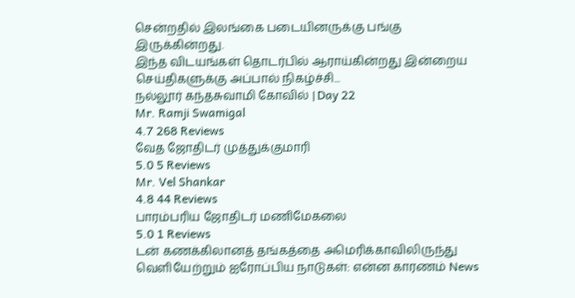சென்றதில் இலங்கை படையினருக்கு பங்கு இருக்கின்றது.
இந்த விடயங்கள் தொடர்பில் ஆராய்கின்றது இன்றைய செய்திகளுக்கு அப்பால் நிகழ்ச்சி...
நல்லூர் கந்தசுவாமி கோவில் | Day 22
Mr. Ramji Swamigal
4.7 268 Reviews
வேத ஜோதிடர் முத்துக்குமாரி
5.0 5 Reviews
Mr. Vel Shankar
4.8 44 Reviews
பாரம்பரிய ஜோதிடர் மணிமேகலை
5.0 1 Reviews
டன் கணக்கிலானத் தங்கத்தை அமெரிக்காவிலிருந்து வெளியேற்றும் ஐரோப்பிய நாடுகள்: என்ன காரணம் News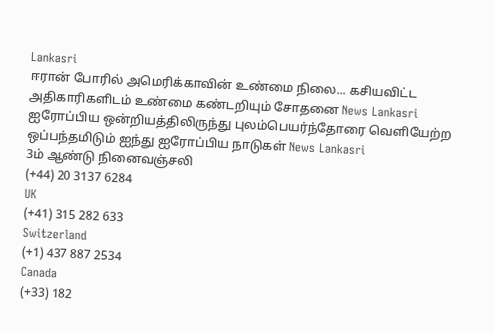Lankasri
ஈரான் போரில் அமெரிக்காவின் உண்மை நிலை... கசியவிட்ட அதிகாரிகளிடம் உண்மை கண்டறியும் சோதனை News Lankasri
ஐரோப்பிய ஒன்றியத்திலிருந்து புலம்பெயர்ந்தோரை வெளியேற்ற ஒப்பந்தமிடும் ஐந்து ஐரோப்பிய நாடுகள் News Lankasri
3ம் ஆண்டு நினைவஞ்சலி
(+44) 20 3137 6284
UK
(+41) 315 282 633
Switzerland
(+1) 437 887 2534
Canada
(+33) 182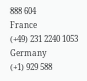888 604
France
(+49) 231 2240 1053
Germany
(+1) 929 588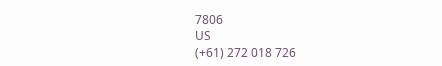7806
US
(+61) 272 018 726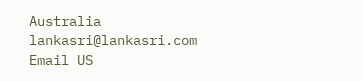Australia
lankasri@lankasri.com
Email US